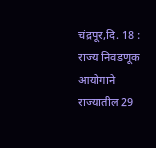चंद्रपूर,दि. 18 : राज्य निवडणूक आयोगाने राज्यातील 29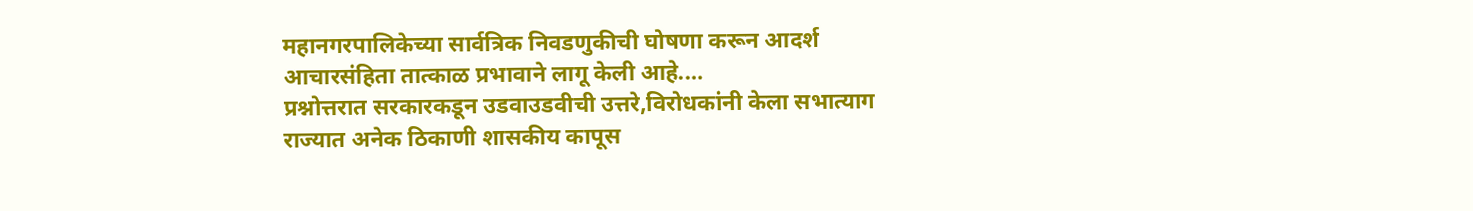महानगरपालिकेच्या सार्वत्रिक निवडणुकीची घोषणा करून आदर्श आचारसंहिता तात्काळ प्रभावाने लागू केली आहे.…
प्रश्नोत्तरात सरकारकडून उडवाउडवीची उत्तरे,विरोधकांनी केला सभात्याग राज्यात अनेक ठिकाणी शासकीय कापूस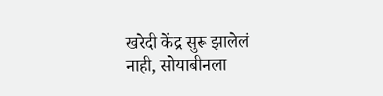खरेदी केंद्र सुरू झालेलं नाही, सोयाबीनला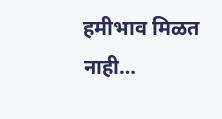हमीभाव मिळत नाही…